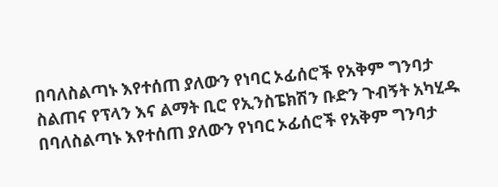በባለስልጣኑ እየተሰጠ ያለውን የነባር ኦፊሰሮች የአቅም ግንባታ ስልጠና የፕላን እና ልማት ቢሮ የኢንስፔክሽን ቡድን ጉብኝት አካሂዱ
በባለስልጣኑ እየተሰጠ ያለውን የነባር ኦፊሰሮች የአቅም ግንባታ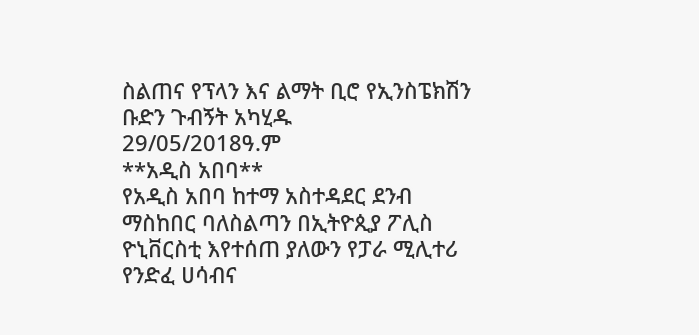ስልጠና የፕላን እና ልማት ቢሮ የኢንስፔክሽን ቡድን ጉብኝት አካሂዱ
29/05/2018ዓ.ም
**አዲስ አበባ**
የአዲስ አበባ ከተማ አስተዳደር ደንብ ማስከበር ባለስልጣን በኢትዮጲያ ፖሊስ ዮኒቨርስቲ እየተሰጠ ያለውን የፓራ ሚሊተሪ የንድፈ ሀሳብና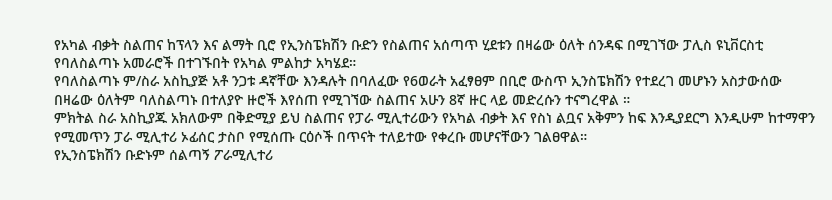የአካል ብቃት ስልጠና ከፕላን እና ልማት ቢሮ የኢንስፔክሽን ቡድን የስልጠና አሰጣጥ ሂደቱን በዛሬው ዕለት ሰንዳፍ በሚገኘው ፓሊስ ዩኒቨርስቲ የባለስልጣኑ አመራሮች በተገኙበት የአካል ምልከታ አካሄደ።
የባለስልጣኑ ም/ስራ አስኪያጅ አቶ ንጋቱ ዳኛቸው እንዳሉት በባለፈው የ6ወራት አፈፃፀም በቢሮ ውስጥ ኢንስፔክሽን የተደረገ መሆኑን አስታውሰው በዛሬው ዕለትም ባለስልጣኑ በተለያዮ ዙሮች እየሰጠ የሚገኘው ስልጠና አሁን 8ኛ ዙር ላይ መድረሱን ተናግረዋል ።
ምክትል ስራ አስኪያጁ አክለውም በቅድሚያ ይህ ስልጠና የፓራ ሚሊተሪውን የአካል ብቃት እና የስነ ልቧና አቅምን ከፍ እንዲያደርግ እንዲሁም ከተማዋን የሚመጥን ፓራ ሚሊተሪ ኦፊሰር ታስቦ የሚሰጡ ርዕሶች በጥናት ተለይተው የቀረቡ መሆናቸውን ገልፀዋል።
የኢንስፔክሽን ቡድኑም ሰልጣኝ ፖራሚሊተሪ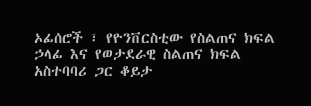ኦፊሰሮች ፣ የዮንቨርስቲው የስልጠና ክፍል ኃላፊ እና የወታደራዊ ስልጠና ክፍል አስተባባሪ ጋር ቆይታ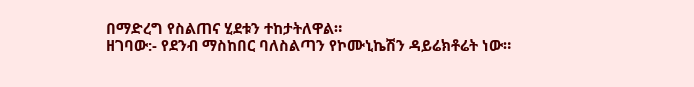በማድረግ የስልጠና ሂደቱን ተከታትለዋል።
ዘገባው:- የደንብ ማስከበር ባለስልጣን የኮሙኒኬሽን ዳይሬክቶሬት ነው።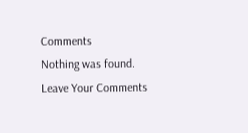Comments
Nothing was found.
Leave Your Comments